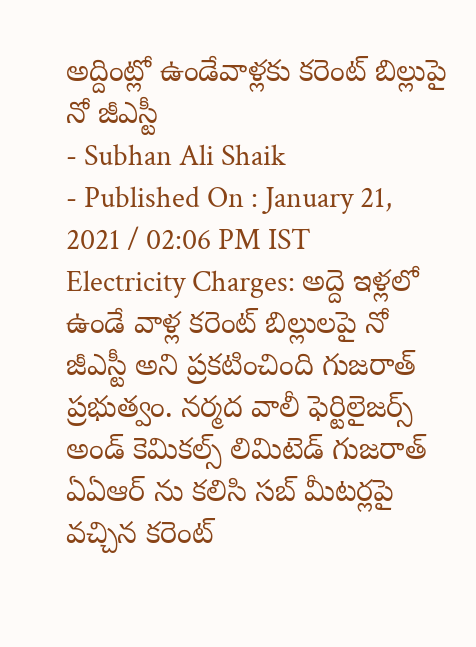అద్దింట్లో ఉండేవాళ్లకు కరెంట్ బిల్లుపై నో జీఎస్టీ
- Subhan Ali Shaik
- Published On : January 21, 2021 / 02:06 PM IST
Electricity Charges: అద్దె ఇళ్లలో ఉండే వాళ్ల కరెంట్ బిల్లులపై నో జీఎస్టీ అని ప్రకటించింది గుజరాత్ ప్రభుత్వం. నర్మద వాలీ ఫెర్టిలైజర్స్ అండ్ కెమికల్స్ లిమిటెడ్ గుజరాత్ ఏఏఆర్ ను కలిసి సబ్ మీటర్లపై వచ్చిన కరెంట్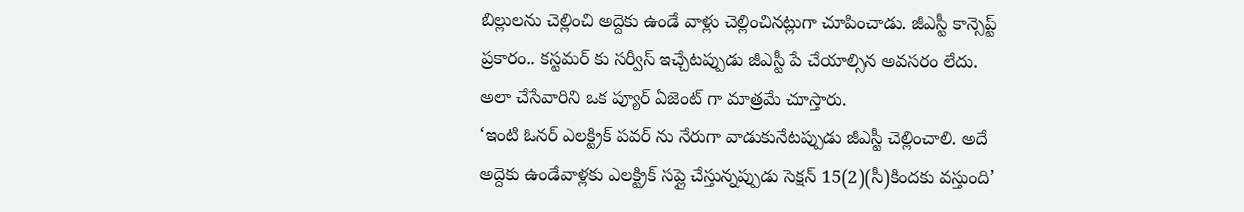బిల్లులను చెల్లించి అద్దెకు ఉండే వాళ్లు చెల్లించినట్లుగా చూపించాడు. జీఎస్టీ కాన్సెప్ట్ ప్రకారం.. కస్టమర్ కు సర్వీస్ ఇచ్చేటప్పుడు జీఎస్టీ పే చేయాల్సిన అవసరం లేదు. అలా చేసేవారిని ఒక ప్యూర్ ఏజెంట్ గా మాత్రమే చూస్తారు.
‘ఇంటి ఓనర్ ఎలక్ట్రిక్ పవర్ ను నేరుగా వాడుకునేటప్పుడు జీఎస్టీ చెల్లించాలి. అదే అద్దెకు ఉండేవాళ్లకు ఎలక్ట్రిక్ సప్లై చేస్తున్నప్పుడు సెక్షన్ 15(2)(సీ)కిందకు వస్తుంది’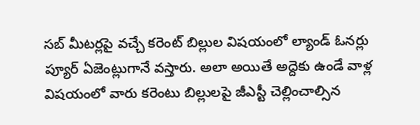సబ్ మీటర్లపై వచ్చే కరెంట్ బిల్లుల విషయంలో ల్యాండ్ ఓనర్లు ప్యూర్ ఏజెంట్లుగానే వస్తారు. అలా అయితే అద్దెకు ఉండే వాళ్ల విషయంలో వారు కరెంటు బిల్లులపై జీఎస్టీ చెల్లించాల్సిన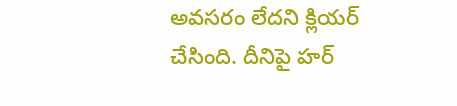అవసరం లేదని క్లియర్ చేసింది. దీనిపై హర్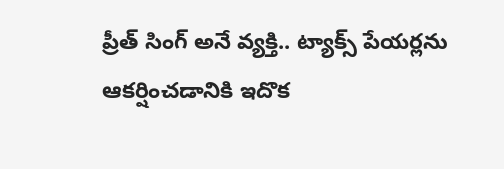ప్రీత్ సింగ్ అనే వ్యక్తి.. ట్యాక్స్ పేయర్లను ఆకర్షించడానికి ఇదొక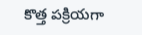కొత్త పక్రియగా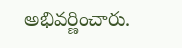అభివర్ణించారు.